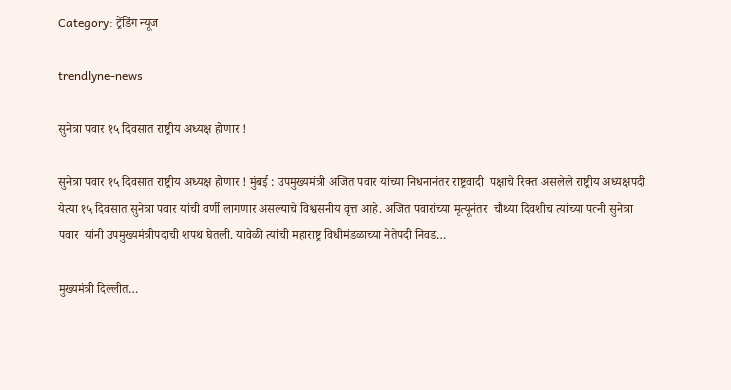Category: ट्रेंडिंग न्यूज

trendlyne-news

सुनेत्रा पवार १५ दिवसात राष्ट्रीय अध्यक्ष होणार !

सुनेत्रा पवार १५ दिवसात राष्ट्रीय अध्यक्ष होणार ! मुंबई : उपमुख्यमंत्री अजित पवार यांच्या निधनानंतर राष्ट्रवादी  पक्षाचे रिक्त असलेले राष्ट्रीय अध्यक्षपदी येत्या १५ दिवसात सुनेत्रा पवार यांची वर्णी लागणार असल्याचे विश्वसनीय वृत्त आहे. अजित पवारांच्या मृत्यूनंतर  चौथ्या दिवशीच त्यांच्या पत्नी सुनेत्रा पवार  यांनी उपमुख्यमंत्रीपदाची शपथ घेतली. यावेळी त्यांची महाराष्ट्र विधीमंडळाच्या नेतेपदी निवड…

मुख्यमंत्री दिल्लीत…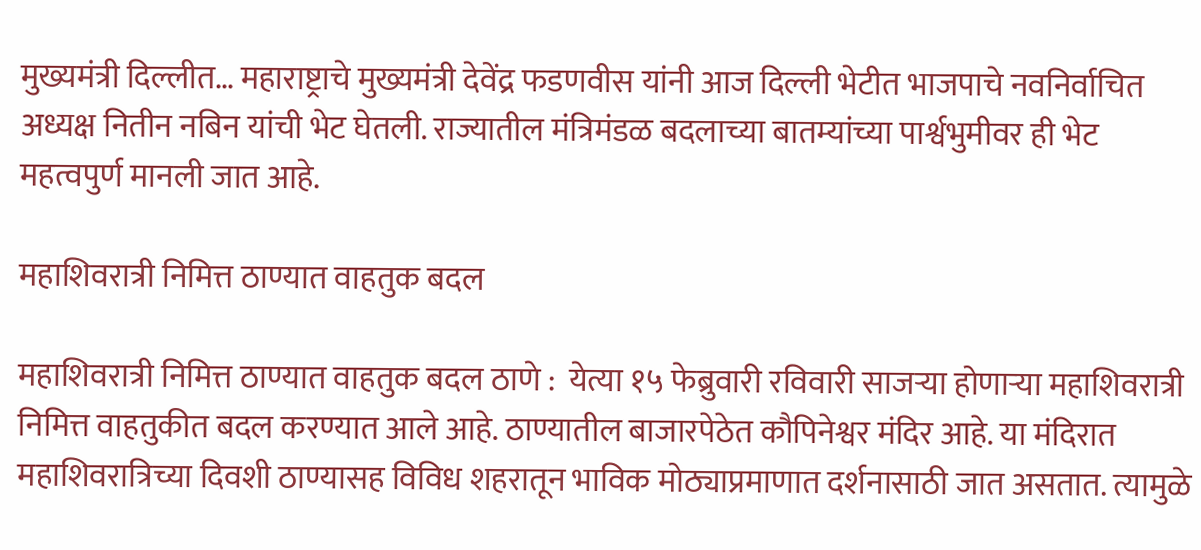मुख्यमंत्री दिल्लीत… महाराष्ट्राचे मुख्यमंत्री देवेंद्र फडणवीस यांनी आज दिल्ली भेटीत भाजपाचे नवनिर्वाचित अध्यक्ष नितीन नबिन यांची भेट घेतली. राज्यातील मंत्रिमंडळ बदलाच्या बातम्यांच्या पार्श्वभुमीवर ही भेट महत्वपुर्ण मानली जात आहे.

महाशिवरात्री निमित्त ठाण्यात वाहतुक बदल

महाशिवरात्री निमित्त ठाण्यात वाहतुक बदल ठाणे :  येत्या १५ फेब्रुवारी रविवारी साजऱ्या होणाऱ्या महाशिवरात्री निमित्त वाहतुकीत बदल करण्यात आले आहे. ठाण्यातील बाजारपेठेत कौपिनेश्वर मंदिर आहे. या मंदिरात महाशिवरात्रिच्या दिवशी ठाण्यासह विविध शहरातून भाविक मोठ्याप्रमाणात दर्शनासाठी जात असतात. त्यामुळे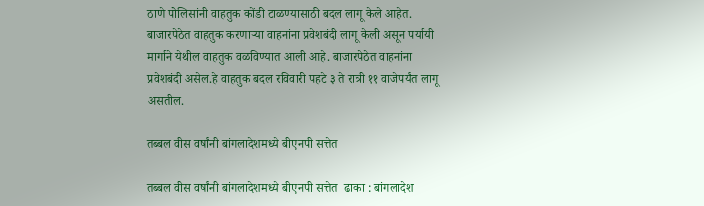ठाणे पोलिसांनी वाहतुक कोंडी टाळण्यासाठी बदल लागू केले आहेत. बाजारपेठेत वाहतुक करणाऱ्या वाहनांना प्रवेशबंदी लागू केली असून पर्यायी मार्गाने येथील वाहतुक वळविण्यात आली आहे. बाजारपेठेत वाहनांना प्रवेशबंदी असेल.हे वाहतुक बदल रविवारी पहटे ३ ते रात्री ११ वाजेपर्यंत लागू असतील.

तब्बल वीस वर्षांनी बांगलादेशमध्ये बीएनपी सत्तेत

तब्बल वीस वर्षांनी बांगलादेशमध्ये बीएनपी सत्तेत  ढाका : बांगलादेश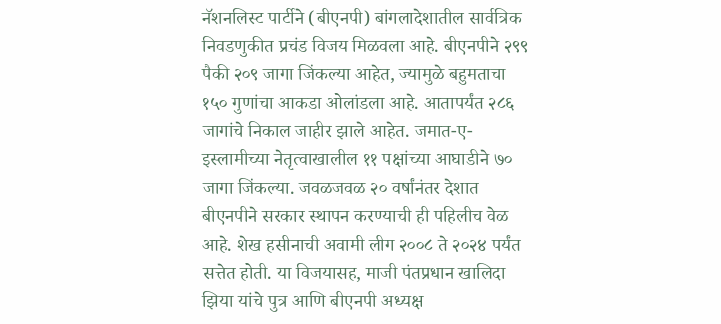नॅशनलिस्ट पार्टीने (बीएनपी) बांगलादेशातील सार्वत्रिक निवडणुकीत प्रचंड विजय मिळवला आहे. बीएनपीने २९९ पैकी २०९ जागा जिंकल्या आहेत, ज्यामुळे बहुमताचा १५० गुणांचा आकडा ओलांडला आहे. आतापर्यंत २८६ जागांचे निकाल जाहीर झाले आहेत. जमात-ए-इस्लामीच्या नेतृत्वाखालील ११ पक्षांच्या आघाडीने ७० जागा जिंकल्या. जवळजवळ २० वर्षांनंतर देशात बीएनपीने सरकार स्थापन करण्याची ही पहिलीच वेळ आहे. शेख हसीनाची अवामी लीग २००८ ते २०२४ पर्यंत सत्तेत होती. या विजयासह, माजी पंतप्रधान खालिदा झिया यांचे पुत्र आणि बीएनपी अध्यक्ष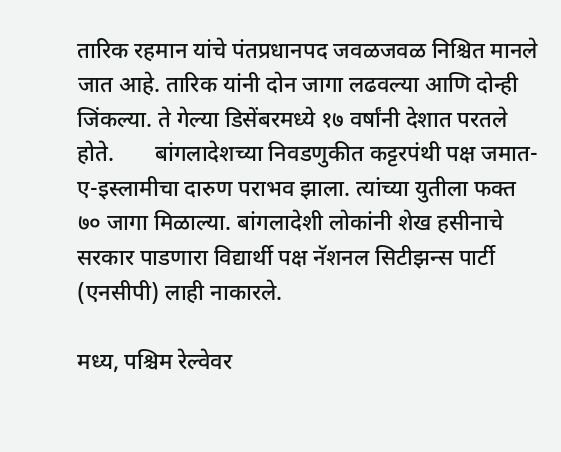तारिक रहमान यांचे पंतप्रधानपद जवळजवळ निश्चित मानले जात आहे. तारिक यांनी दोन जागा लढवल्या आणि दोन्ही जिंकल्या. ते गेल्या डिसेंबरमध्ये १७ वर्षांनी देशात परतले होते.       बांगलादेशच्या निवडणुकीत कट्टरपंथी पक्ष जमात-ए-इस्लामीचा दारुण पराभव झाला. त्यांच्या युतीला फक्त ७० जागा मिळाल्या. बांगलादेशी लोकांनी शेख हसीनाचे सरकार पाडणारा विद्यार्थी पक्ष नॅशनल सिटीझन्स पार्टी (एनसीपी) लाही नाकारले.

मध्य, पश्चिम रेल्वेवर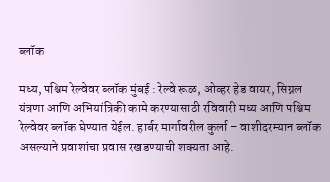ब्लॉक

मध्य, पश्चिम रेल्वेवर ब्लॉक मुंबई : रेल्वे रूळ, ओव्हर हेड वायर, सिग्नल यंत्रणा आणि अभियांत्रिकी कामे करण्यासाठी रविवारी मध्य आणि पश्चिम रेल्वेवर ब्लॉक घेण्यात येईल. हार्बर मार्गावरील कुर्ला – वाशीदरम्यान ब्लॉक असल्याने प्रवाशांचा प्रवास रखडण्याची शक्यता आहे.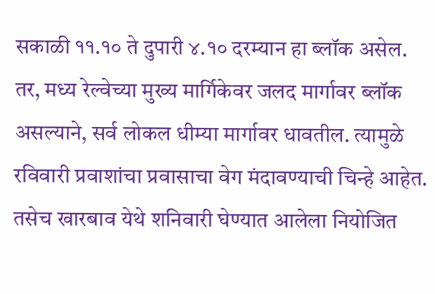सकाळी ११.१० ते दुपारी ४.१० दरम्यान हा ब्लॉक असेल. तर, मध्य रेल्वेच्या मुख्य मार्गिकेवर जलद मार्गावर ब्लॉक असल्याने, सर्व लोकल धीम्या मार्गावर धावतील. त्यामुळे रविवारी प्रवाशांचा प्रवासाचा वेग मंदावण्याची चिन्हे आहेत. तसेच खारबाव येथे शनिवारी घेण्यात आलेला नियोजित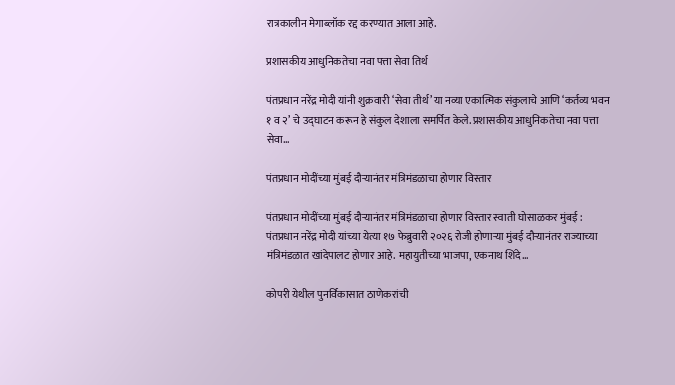रात्रकालीन मेगाब्लॉक रद्द करण्यात आला आहे.

प्रशासकीय आधुनिकतेचा नवा पत्ता सेवा तिर्थ

पंतप्रधान नरेंद्र मोदी यांनी शुक्रवारी ‘सेवा तीर्थ’ या नव्या एकात्मिक संकुलाचे आणि ‘कर्तव्य भवन १ व २’ चे उद्घाटन करून हे संकुल देशाला समर्पित केले. प्रशासकीय आधुनिकतेचा नवा पत्ता सेवा…

पंतप्रधान मोदींच्या मुंबई दौऱ्यानंतर मंत्रिमंडळाचा होणार विस्तार

पंतप्रधान मोदींच्या मुंबई दौऱ्यानंतर मंत्रिमंडळाचा होणार विस्तार स्वाती घोसाळकर मुंबई : पंतप्रधान नरेंद्र मोदी यांच्या येत्या १७ फेब्रुवारी २०२६ रोजी होणाऱ्या मुंबई दौऱ्यानंतर राज्याच्या मंत्रिमंडळात खांदेपालट होणार आहे. महायुतीच्या भाजपा, एकनाथ शिंदे…

कोपरी येथील पुनर्विकासात ठाणेकरांची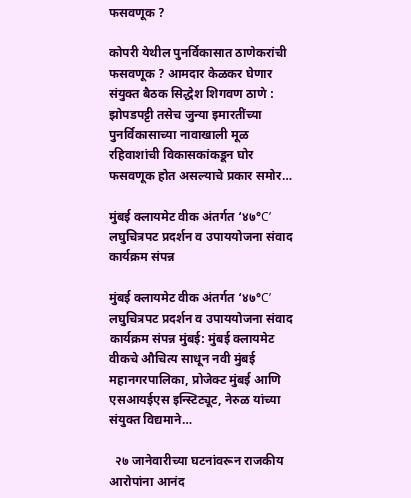फसवणूक ?

कोपरी येथील पुनर्विकासात ठाणेकरांची फसवणूक ? आमदार केळकर घेणार संयुक्त बैठक सिद्धेश शिगवण ठाणे : झोपडपट्टी तसेच जुन्या इमारतींच्या पुनर्विकासाच्या नावाखाली मूळ रहिवाशांची विकासकांकडून घोर फसवणूक होत असल्याचे प्रकार समोर…

मुंबई क्लायमेट वीक अंतर्गत ‘४७°C’ लघुचित्रपट प्रदर्शन व उपाययोजना संवाद कार्यक्रम संपन्न

मुंबई क्लायमेट वीक अंतर्गत ‘४७°C’ लघुचित्रपट प्रदर्शन व उपाययोजना संवाद कार्यक्रम संपन्न मुंबई: मुंबई क्लायमेट वीकचे औचित्य साधून नवी मुंबई महानगरपालिका, प्रोजेक्ट मुंबई आणि एसआयईएस इन्स्टिट्यूट, नेरुळ यांच्या संयुक्त विद्यमाने…

  २७ जानेवारीच्या घटनांवरून राजकीय आरोपांना आनंद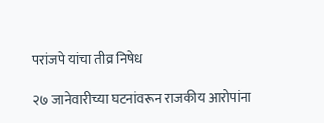परांजपे यांचा तीव्र निषेध

२७ जानेवारीच्या घटनांवरून राजकीय आरोपांना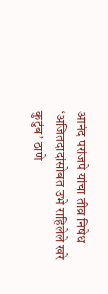आनंद परांजपे यांचा तीव्र निषेध ‘अजितदादांसोबत उभे राहिलेले खरे कुटुंब’ ठाणे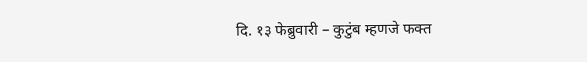दि. १३ फेब्रुवारी – कुटुंब म्हणजे फक्त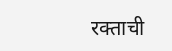रक्ताची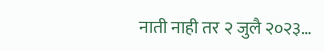नाती नाही तर २ जुलै २०२३…